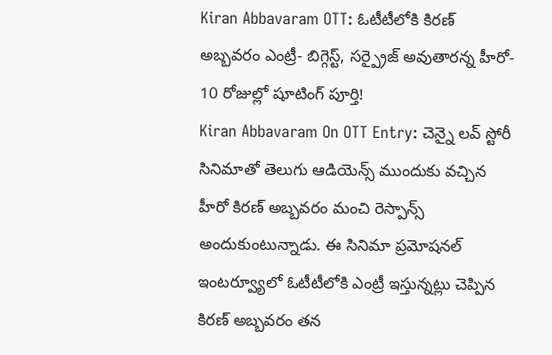Kiran Abbavaram OTT: ఓటీటీలోకి కిరణ్ అబ్బవరం ఎంట్రీ- బిగ్గెస్ట్, సర్ప్రైజ్ అవుతారన్న హీరో- 10 రోజుల్లో షూటింగ్ పూర్తి!
Kiran Abbavaram On OTT Entry: చెన్నై లవ్ స్టోరీ సినిమాతో తెలుగు ఆడియెన్స్ ముందుకు వచ్చిన హీరో కిరణ్ అబ్బవరం మంచి రెస్పాన్స్ అందుకుంటున్నాడు. ఈ సినిమా ప్రమోషనల్ ఇంటర్వ్యూలో ఓటీటీలోకి ఎంట్రీ ఇస్తున్నట్లు చెప్పిన కిరణ్ అబ్బవరం తన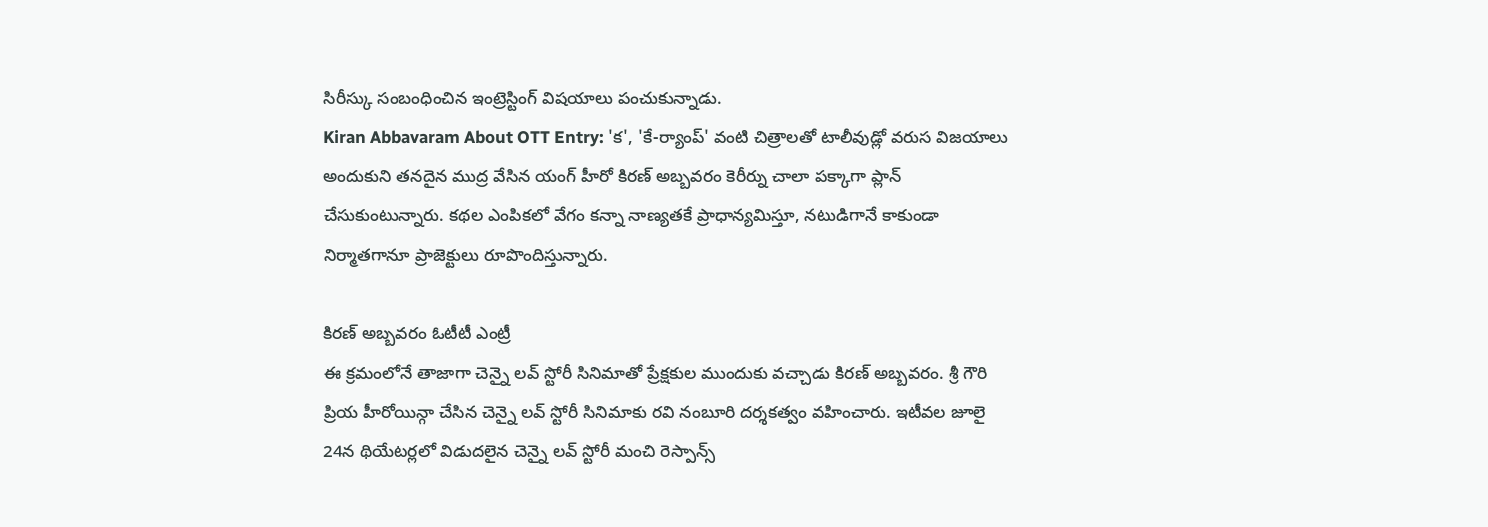సిరీస్కు సంబంధించిన ఇంట్రెస్టింగ్ విషయాలు పంచుకున్నాడు.
Kiran Abbavaram About OTT Entry: 'క', 'కే-ర్యాంప్' వంటి చిత్రాలతో టాలీవుడ్లో వరుస విజయాలు అందుకుని తనదైన ముద్ర వేసిన యంగ్ హీరో కిరణ్ అబ్బవరం కెరీర్ను చాలా పక్కాగా ప్లాన్ చేసుకుంటున్నారు. కథల ఎంపికలో వేగం కన్నా నాణ్యతకే ప్రాధాన్యమిస్తూ, నటుడిగానే కాకుండా నిర్మాతగానూ ప్రాజెక్టులు రూపొందిస్తున్నారు.

కిరణ్ అబ్బవరం ఓటీటీ ఎంట్రీ
ఈ క్రమంలోనే తాజాగా చెన్నై లవ్ స్టోరీ సినిమాతో ప్రేక్షకుల ముందుకు వచ్చాడు కిరణ్ అబ్బవరం. శ్రీ గౌరి ప్రియ హీరోయిన్గా చేసిన చెన్నై లవ్ స్టోరీ సినిమాకు రవి నంబూరి దర్శకత్వం వహించారు. ఇటీవల జూలై 24న థియేటర్లలో విడుదలైన చెన్నై లవ్ స్టోరీ మంచి రెస్పాన్స్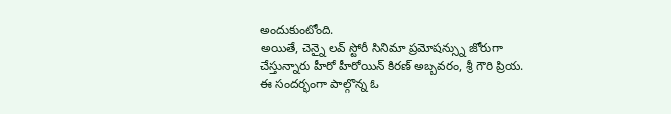అందుకుంటోంది.
అయితే, చెన్నై లవ్ స్టోరీ సినిమా ప్రమోషన్స్ను జోరుగా చేస్తున్నారు హీరో హీరోయిన్ కిరణ్ అబ్బవరం, శ్రీ గౌరి ప్రియ. ఈ సందర్భంగా పాల్గొన్న ఓ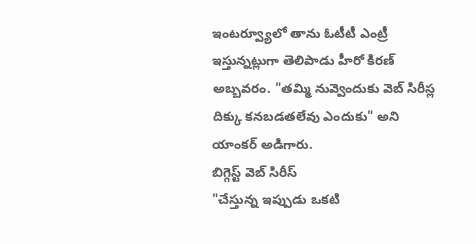ఇంటర్వ్యూలో తాను ఓటీటీ ఎంట్రీ ఇస్తున్నట్లుగా తెలిపాడు హీరో కిరణ్ అబ్బవరం. "తమ్మి నువ్వెందుకు వెబ్ సిరీస్ల దిక్కు కనబడతలేవు ఎందుకు" అని యాంకర్ అడిగారు.
బిగ్గెస్ట్ వెబ్ సిరీస్
"చేస్తున్న ఇప్పుడు ఒకటి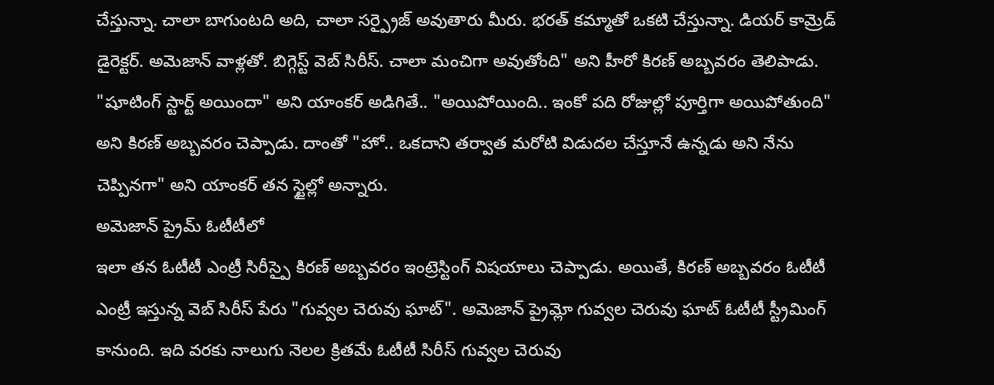చేస్తున్నా. చాలా బాగుంటది అది, చాలా సర్ప్రైజ్ అవుతారు మీరు. భరత్ కమ్మాతో ఒకటి చేస్తున్నా. డియర్ కామ్రెడ్ డైరెక్టర్. అమెజాన్ వాళ్లతో. బిగ్గెస్ట్ వెబ్ సిరీస్. చాలా మంచిగా అవుతోంది" అని హీరో కిరణ్ అబ్బవరం తెలిపాడు.
"షూటింగ్ స్టార్ట్ అయిందా" అని యాంకర్ అడిగితే.. "అయిపోయింది.. ఇంకో పది రోజుల్లో పూర్తిగా అయిపోతుంది" అని కిరణ్ అబ్బవరం చెప్పాడు. దాంతో "హో.. ఒకదాని తర్వాత మరోటి విడుదల చేస్తూనే ఉన్నడు అని నేను చెప్పినగా" అని యాంకర్ తన స్టైల్లో అన్నారు.
అమెజాన్ ప్రైమ్ ఓటీటీలో
ఇలా తన ఓటీటీ ఎంట్రీ సిరీస్పై కిరణ్ అబ్బవరం ఇంట్రెస్టింగ్ విషయాలు చెప్పాడు. అయితే, కిరణ్ అబ్బవరం ఓటీటీ ఎంట్రీ ఇస్తున్న వెబ్ సిరీస్ పేరు "గువ్వల చెరువు ఘాట్". అమెజాన్ ప్రైమ్లో గువ్వల చెరువు ఘాట్ ఓటీటీ స్ట్రీమింగ్ కానుంది. ఇది వరకు నాలుగు నెలల క్రితమే ఓటీటీ సిరీస్ గువ్వల చెరువు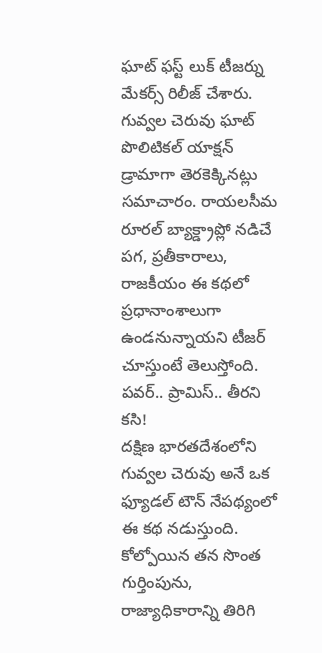ఘాట్ ఫస్ట్ లుక్ టీజర్ను మేకర్స్ రిలీజ్ చేశారు.
గువ్వల చెరువు ఘాట్ పొలిటికల్ యాక్షన్ డ్రామాగా తెరకెక్కినట్లు సమాచారం. రాయలసీమ రూరల్ బ్యాక్డ్రాప్లో నడిచే పగ, ప్రతీకారాలు, రాజకీయం ఈ కథలో ప్రధానాంశాలుగా ఉండనున్నాయని టీజర్ చూస్తుంటే తెలుస్తోంది.
పవర్.. ప్రామిస్.. తీరని కసి!
దక్షిణ భారతదేశంలోని గువ్వల చెరువు అనే ఒక ఫ్యూడల్ టౌన్ నేపథ్యంలో ఈ కథ నడుస్తుంది. కోల్పోయిన తన సొంత గుర్తింపును, రాజ్యాధికారాన్ని తిరిగి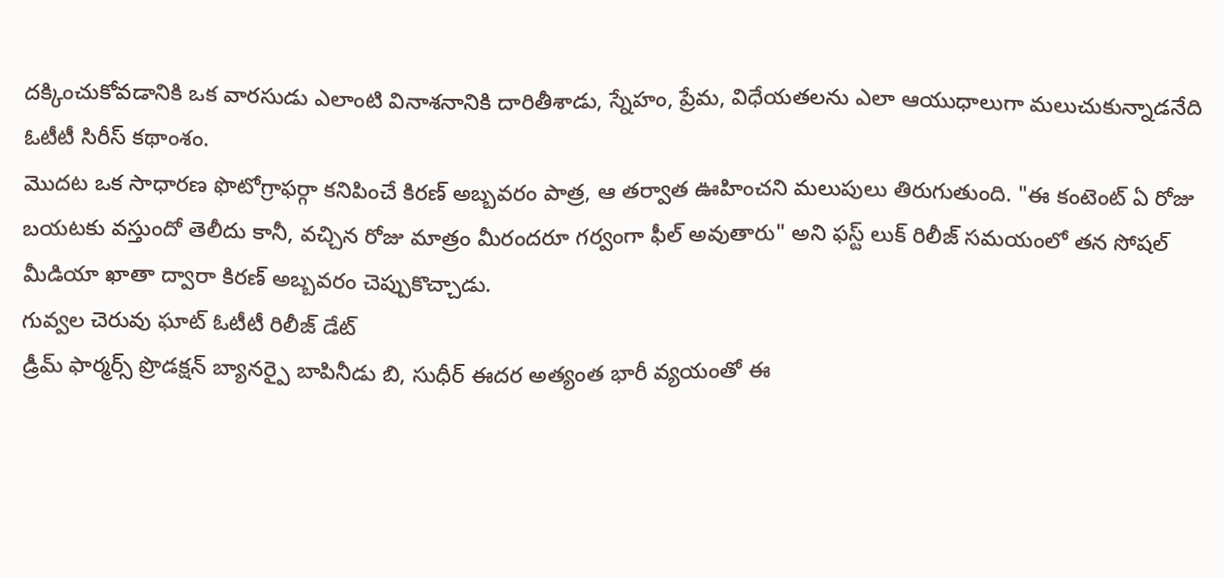దక్కించుకోవడానికి ఒక వారసుడు ఎలాంటి వినాశనానికి దారితీశాడు, స్నేహం, ప్రేమ, విధేయతలను ఎలా ఆయుధాలుగా మలుచుకున్నాడనేది ఓటీటీ సిరీస్ కథాంశం.
మొదట ఒక సాధారణ ఫొటోగ్రాఫర్గా కనిపించే కిరణ్ అబ్బవరం పాత్ర, ఆ తర్వాత ఊహించని మలుపులు తిరుగుతుంది. "ఈ కంటెంట్ ఏ రోజు బయటకు వస్తుందో తెలీదు కానీ, వచ్చిన రోజు మాత్రం మీరందరూ గర్వంగా ఫీల్ అవుతారు" అని ఫస్ట్ లుక్ రిలీజ్ సమయంలో తన సోషల్ మీడియా ఖాతా ద్వారా కిరణ్ అబ్బవరం చెప్పుకొచ్చాడు.
గువ్వల చెరువు ఘాట్ ఓటీటీ రిలీజ్ డేట్
డ్రీమ్ ఫార్మర్స్ ప్రొడక్షన్ బ్యానర్పై బాపినీడు బి, సుధీర్ ఈదర అత్యంత భారీ వ్యయంతో ఈ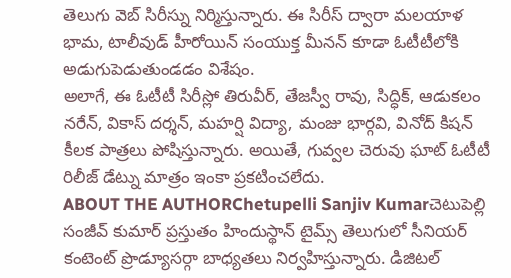తెలుగు వెబ్ సిరీస్ను నిర్మిస్తున్నారు. ఈ సిరీస్ ద్వారా మలయాళ భామ, టాలీవుడ్ హీరోయిన్ సంయుక్త మీనన్ కూడా ఓటీటీలోకి అడుగుపెడుతుండడం విశేషం.
అలాగే, ఈ ఓటీటీ సిరీస్లో తిరువీర్, తేజస్వీ రావు, సిద్ధిక్, ఆడుకలం నరేన్, వికాస్ దర్శన్, మహర్షి విద్యా, మంజు భార్గవి, వినోద్ కిషన్ కీలక పాత్రలు పోషిస్తున్నారు. అయితే, గువ్వల చెరువు ఘాట్ ఓటీటీ రిలీజ్ డేట్ను మాత్రం ఇంకా ప్రకటించలేదు.
ABOUT THE AUTHORChetupelli Sanjiv Kumarచెటుపెల్లి సంజీవ్ కుమార్ ప్రస్తుతం హిందుస్థాన్ టైమ్స్ తెలుగులో సీనియర్ కంటెంట్ ప్రొడ్యూసర్గా బాధ్యతలు నిర్వహిస్తున్నారు. డిజిటల్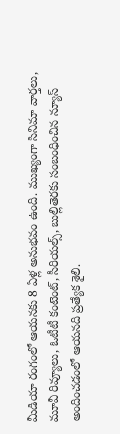మీడియా రంగంలో ఆయనకు 8 ఏళ్ల అనుభవం ఉంది. ముఖ్యంగా సినిమా వార్తలు, మూవీ రివ్యూలు, ఓటీటీ కంటెంట్, సీరియల్స్, బుల్లితెరకు సంబంధించిన న్యూస్ అందించడంలో ఆయనది ప్రత్యేక శైలి.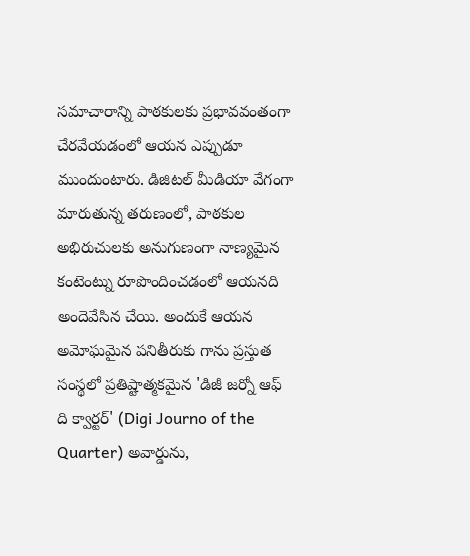సమాచారాన్ని పాఠకులకు ప్రభావవంతంగా చేరవేయడంలో ఆయన ఎప్పుడూ ముందుంటారు. డిజిటల్ మీడియా వేగంగా మారుతున్న తరుణంలో, పాఠకుల అభిరుచులకు అనుగుణంగా నాణ్యమైన కంటెంట్ను రూపొందించడంలో ఆయనది అందెవేసిన చేయి. అందుకే ఆయన అమోఘమైన పనితీరుకు గాను ప్రస్తుత సంస్థలో ప్రతిష్టాత్మకమైన 'డిజీ జర్నో ఆఫ్ ది క్వార్టర్' (Digi Journo of the Quarter) అవార్డును,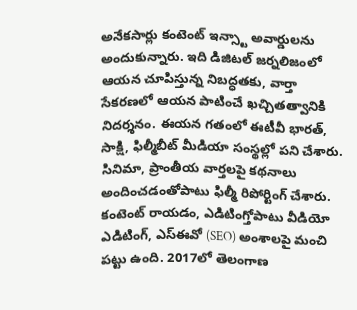అనేకసార్లు కంటెంట్ ఇన్స్టా అవార్డులను అందుకున్నారు. ఇది డిజిటల్ జర్నలిజంలో ఆయన చూపిస్తున్న నిబద్ధతకు, వార్తా సేకరణలో ఆయన పాటించే ఖచ్చితత్వానికి నిదర్శనం. ఈయన గతంలో ఈటీవీ భారత్, సాక్షి, ఫిల్మీబీట్ మీడియా సంస్థల్లో పని చేశారు. సినిమా, ప్రాంతీయ వార్తలపై కథనాలు అందించడంతోపాటు ఫిల్మీ రిపోర్టింగ్ చేశారు. కంటెంట్ రాయడం, ఎడిటింగ్తోపాటు వీడియో ఎడిటింగ్, ఎస్ఈవో (SEO) అంశాలపై మంచి పట్టు ఉంది. 2017లో తెలంగాణ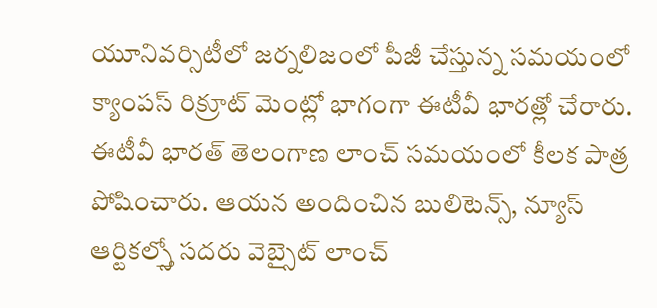యూనివర్సిటీలో జర్నలిజంలో పీజీ చేస్తున్న సమయంలో క్యాంపస్ రిక్రూట్ మెంట్లో భాగంగా ఈటీవీ భారత్లో చేరారు. ఈటీవీ భారత్ తెలంగాణ లాంచ్ సమయంలో కీలక పాత్ర పోషించారు. ఆయన అందించిన బులిటెన్స్, న్యూస్ ఆర్టికల్స్తో సదరు వెబ్సైట్ లాంచ్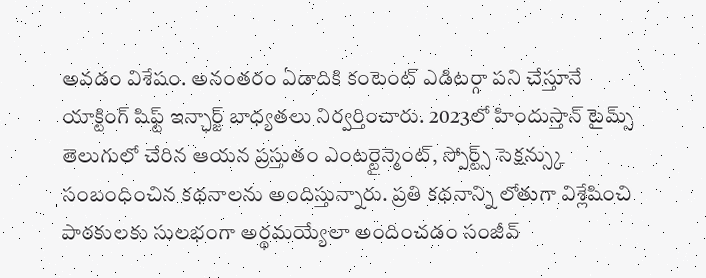అవడం విశేషం. అనంతరం ఏడాదికి కంటెంట్ ఎడిటర్గా పని చేస్తూనే యాక్టింగ్ షిఫ్ట్ ఇన్ఛార్జ్ బాధ్యతలు నిర్వర్తించారు. 2023లో హిందుస్తాన్ టైమ్స్ తెలుగులో చేరిన ఆయన ప్రస్తుతం ఎంటర్టైన్మెంట్, స్పోర్ట్స్ సెక్షన్స్కు సంబంధించిన కథనాలను అందిస్తున్నారు. ప్రతి కథనాన్ని లోతుగా విశ్లేషించి పాఠకులకు సులభంగా అర్థమయ్యేలా అందించడం సంజీవ్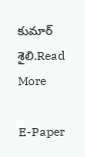కుమార్ శైలి.Read More

E-Paper